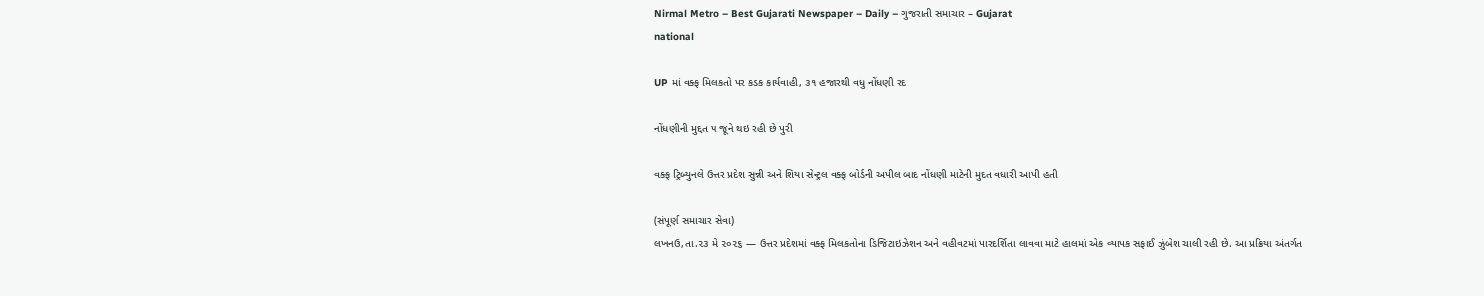Nirmal Metro – Best Gujarati Newspaper – Daily – ગુજરાતી સમાચાર – Gujarat
national

UP માં વક્ફ મિલકતો પર કડક કાર્યવાહી, ૩૧ હજારથી વધુ નોંધણી રદ

નોંધણીની મુદ્દત ૫ જૂને થઇ રહી છે પુરી

વક્ફ ટ્રિબ્યુનલે ઉત્તર પ્રદેશ સુન્ની અને શિયા સેન્ટ્રલ વક્ફ બોર્ડની અપીલ બાદ નોંધણી માટેની મુદત વધારી આપી હતી

(સંપૂર્ણ સમાચાર સેવા)
લખનઉ,તા.૨૩ મે ૨૦૨૬ — ઉત્તર પ્રદેશમાં વક્ફ મિલકતોના ડિજિટાઇઝેશન અને વહીવટમાં પારદર્શિતા લાવવા માટે હાલમાં એક વ્યાપક સફાઈ ઝુંબેશ ચાલી રહી છે. આ પ્રક્રિયા અંતર્ગત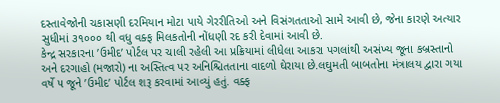દસ્તાવેજોની ચકાસણી દરમિયાન મોટા પાયે ગેરરીતિઓ અને વિસંગતતાઓ સામે આવી છે, જેના કારણે અત્યાર સુધીમાં ૩૧૦૦૦ થી વધુ વક્ફ મિલકતોની નોંધણી રદ કરી દેવામાં આવી છે.
કેન્દ્ર સરકારના ’ઉમીદ’ પોર્ટલ પર ચાલી રહેલી આ પ્રક્રિયામાં લીધેલા આકરા પગલાંથી અસંખ્ય જૂના કબ્રસ્તાનો અને દરગાહો (મજારો) ના અસ્તિત્વ પર અનિશ્ચિતતાના વાદળો ઘેરાયા છે.લઘુમતી બાબતોના મંત્રાલય દ્વારા ગયા વર્ષે ૫ જૂને ’ઉમીદ’ પોર્ટલ શરૂ કરવામાં આવ્યું હતું. વક્ફ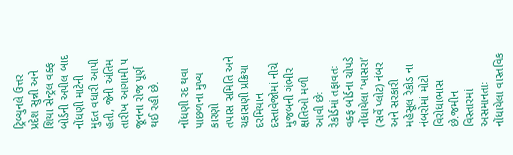ટ્રિબ્યુનલે ઉત્તર પ્રદેશ સુન્ની અને શિયા સેન્ટ્રલ વક્ફ બોર્ડની અપીલ બાદ નોંધણી માટેની મુદત વધારી આપી હતી, જેની અંતિમ તારીખ આગામી ૫ જૂનના રોજ પૂર્ણ થઈ રહી છે.

નોંધણી રદ થવા પાછળના મુખ્ય કારણો
તપાસ સમિતિ અને ચકાસણી પ્રક્રિયા દરમિયાન દસ્તાવેજોમાં નીચે મુજબની ગંભીર ક્ષતિઓ મળી આવી છેઃ
રેકોર્ડમાં તફાવતઃ વક્ફ બોર્ડના ચોપડે નોંધાયેલા ’ખાસરા’ (સર્વે પ્લોટ) નંબર અને સરકારી મહેસૂલ રેકોડ ના નંબરોમાં મોટો વિરોધાભાસ છે.જમીન વિસ્તારમાં અસમાનતાઃ નોંધાયેલા વાસ્તવિક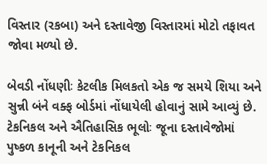વિસ્તાર (રકબા) અને દસ્તાવેજી વિસ્તારમાં મોટો તફાવત જોવા મળ્યો છે.

બેવડી નોંધણીઃ કેટલીક મિલકતો એક જ સમયે શિયા અને સુન્ની બંને વક્ફ બોર્ડમાં નોંધાયેલી હોવાનું સામે આવ્યું છે.
ટેકનિકલ અને ઐતિહાસિક ભૂલોઃ જૂના દસ્તાવેજોમાં પુષ્કળ કાનૂની અને ટેકનિકલ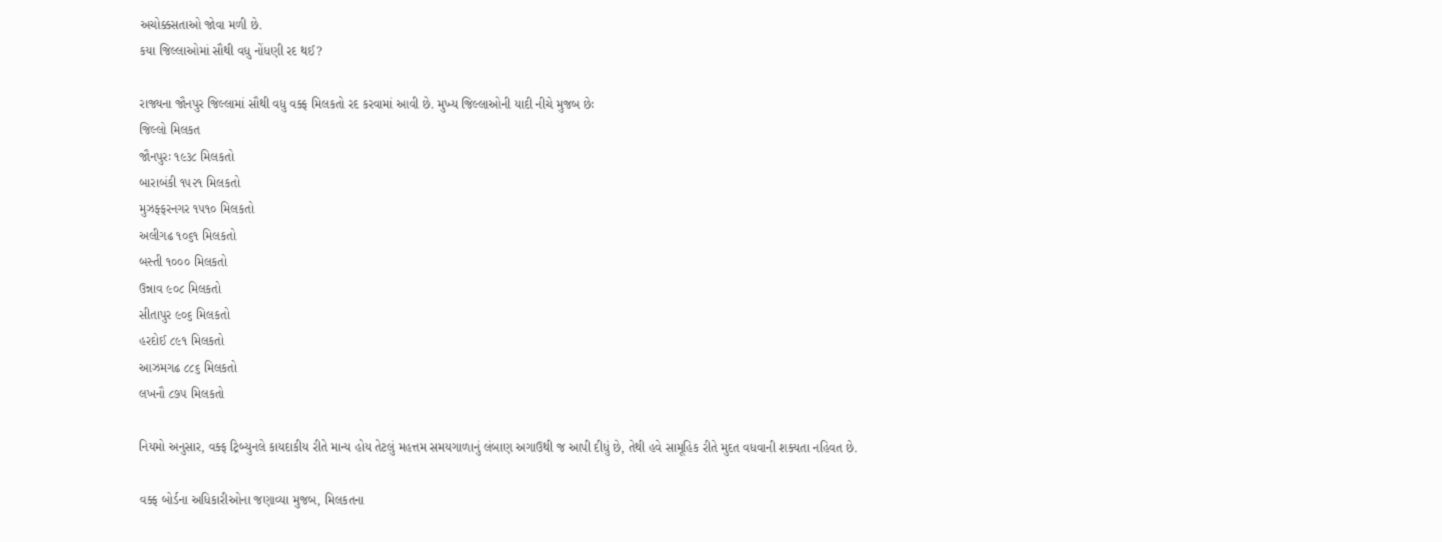અચોક્કસતાઓ જોવા મળી છે.
કયા જિલ્લાઓમાં સૌથી વધુ નોંધણી રદ થઈ?

રાજ્યના જૌનપુર જિલ્લામાં સૌથી વધુ વક્ફ મિલકતો રદ કરવામાં આવી છે. મુખ્ય જિલ્લાઓની યાદી નીચે મુજબ છેઃ
જિલ્લો મિલકત
જૌનપુરઃ ૧૯૩૮ મિલકતો
બારાબંકી ૧૫૨૧ મિલકતો
મુઝફ્ફરનગર ૧૫૧૦ મિલકતો
અલીગઢ ૧૦૬૧ મિલકતો
બસ્તી ૧૦૦૦ મિલકતો
ઉન્નાવ ૯૦૮ મિલકતો
સીતાપુર ૯૦૬ મિલકતો
હરદોઈ ૮૯૧ મિલકતો
આઝમગઢ ૮૮૬ મિલકતો
લખનૌ ૮૭૫ મિલકતો

નિયમો અનુસાર, વક્ફ ટ્રિબ્યુનલે કાયદાકીય રીતે માન્ય હોય તેટલું મહત્તમ સમયગાળાનું લંબાણ અગાઉથી જ આપી દીધું છે, તેથી હવે સામૂહિક રીતે મુદત વધવાની શક્યતા નહિવત છે.

વક્ફ બોર્ડના અધિકારીઓના જણાવ્યા મુજબ, મિલકતના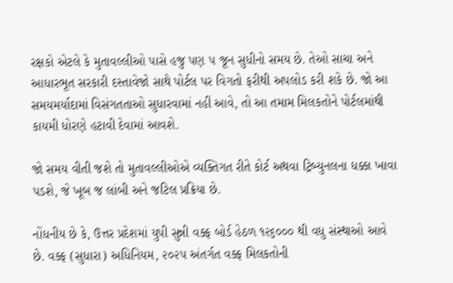રક્ષકો એટલે કે મુતાવલ્લીઓ પાસે હજુ પણ ૫ જૂન સુધીનો સમય છે. તેઓ સાચા અને આધારભૂત સરકારી દસ્તાવેજો સાથે પોર્ટલ પર વિગતો ફરીથી અપલોડ કરી શકે છે. જો આ સમયમર્યાદામાં વિસંગતતાઓ સુધારવામાં નહીં આવે, તો આ તમામ મિલકતોને પોર્ટલમાંથી કાયમી ધોરણે હટાવી દેવામાં આવશે.

જો સમય વીતી જશે તો મુતાવલ્લીઓએ વ્યક્તિગત રીતે કોર્ટ અથવા ટ્રિબ્યુનલના ધક્કા ખાવા પડશે, જે ખૂબ જ લાંબી અને જટિલ પ્રક્રિયા છે.

નોંધનીય છે કે, ઉત્તર પ્રદેશમાં યુપી સુન્ની વક્ફ બોર્ડ હેઠળ ૧૨૬૦૦૦ થી વધુ સંસ્થાઓ આવે છે. વક્ફ (સુધારા) અધિનિયમ, ૨૦૨૫ અંતર્ગત વક્ફ મિલકતોની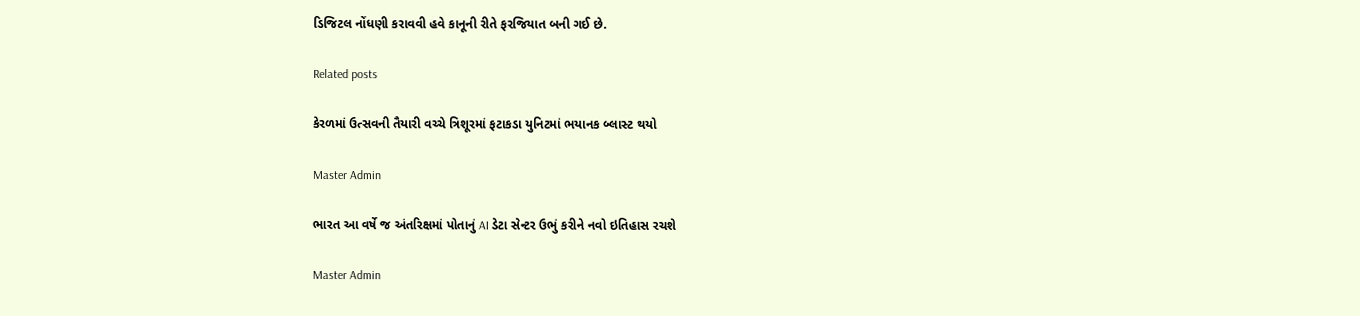ડિજિટલ નોંધણી કરાવવી હવે કાનૂની રીતે ફરજિયાત બની ગઈ છે.

Related posts

કેરળમાં ઉત્સવની તૈયારી વચ્ચે ત્રિશૂરમાં ફટાકડા યુનિટમાં ભયાનક બ્લાસ્ટ થયો

Master Admin

ભારત આ વર્ષે જ અંતરિક્ષમાં પોતાનું AI ડેટા સેન્ટર ઉભું કરીને નવો ઇતિહાસ રચશે

Master Admin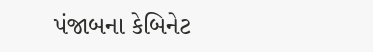પંજાબના કેબિનેટ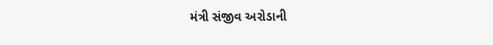મંત્રી સંજીવ અરોડાની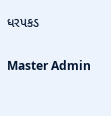ધરપકડ

Master Admin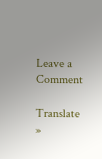Leave a Comment

Translate »